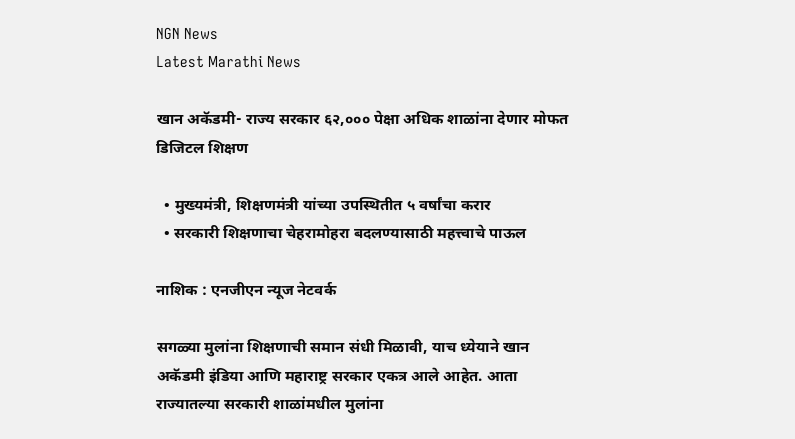NGN News
Latest Marathi News

खान अकॅडमी- राज्य सरकार ६२,००० पेक्षा अधिक शाळांना देणार मोफत डिजिटल शिक्षण

  • मुख्यमंत्री, शिक्षणमंत्री यांच्या उपस्थितीत ५ वर्षांचा करार
  • सरकारी शिक्षणाचा चेहरामोहरा बदलण्यासाठी महत्त्वाचे पाऊल

नाशिक : एनजीएन न्यूज नेटवर्क

सगळ्या मुलांना शिक्षणाची समान संधी मिळावी, याच ध्येयाने खान अकॅडमी इंडिया आणि महाराष्ट्र सरकार एकत्र आले आहेत. आता राज्यातल्या सरकारी शाळांमधील मुलांना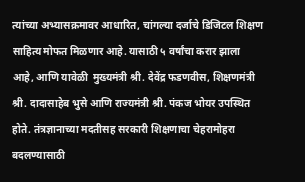त्यांच्या अभ्यासक्रमावर आधारित, चांगल्या दर्जाचे डिजिटल शिक्षण साहित्य मोफत मिळणार आहे. यासाठी ५ वर्षांचा करार झाला आहे, आणि यावेळी  मुख्यमंत्री श्री. देवेंद्र फडणवीस, शिक्षणमंत्री श्री. दादासाहेब भुसे आणि राज्यमंत्री श्री. पंकज भोयर उपस्थित होते. तंत्रज्ञानाच्या मदतीसह सरकारी शिक्षणाचा चेहरामोहरा बदलण्यासाठी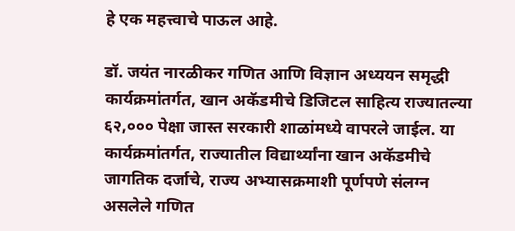हे एक महत्त्वाचे पाऊल आहे.

डॉ. जयंत नारळीकर गणित आणि विज्ञान अध्ययन समृद्धी कार्यक्रमांतर्गत, खान अकॅडमीचे डिजिटल साहित्य राज्यातल्या ६२,००० पेक्षा जास्त सरकारी शाळांमध्ये वापरले जाईल. या कार्यक्रमांतर्गत, राज्यातील विद्यार्थ्यांना खान अकॅडमीचे जागतिक दर्जाचे, राज्य अभ्यासक्रमाशी पूर्णपणे संलग्न असलेले गणित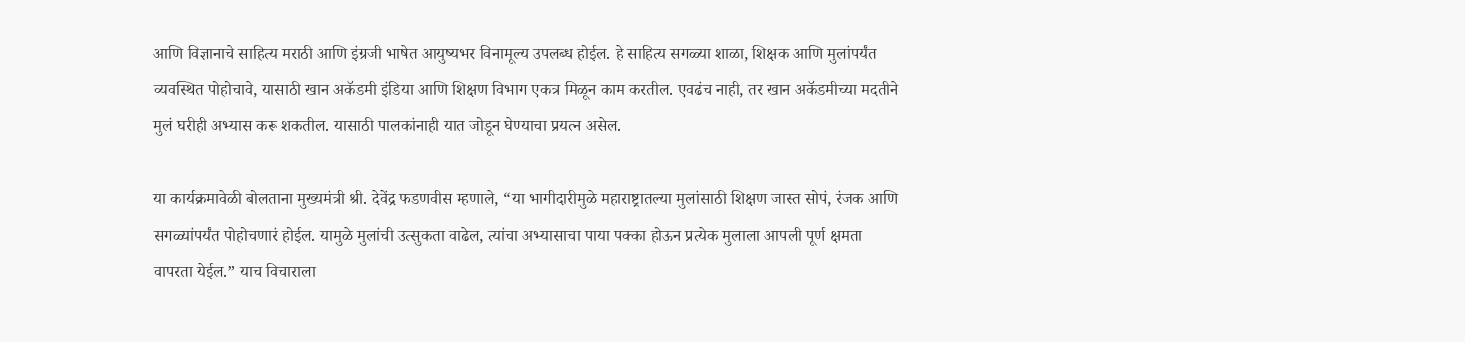आणि विज्ञानाचे साहित्य मराठी आणि इंग्रजी भाषेत आयुष्यभर विनामूल्य उपलब्ध होईल. हे साहित्य सगळ्या शाळा, शिक्षक आणि मुलांपर्यंत व्यवस्थित पोहोचावे, यासाठी खान अकॅडमी इंडिया आणि शिक्षण विभाग एकत्र मिळून काम करतील. एवढंच नाही, तर खान अकॅडमीच्या मदतीने मुलं घरीही अभ्यास करू शकतील. यासाठी पालकांनाही यात जोडून घेण्याचा प्रयत्न असेल.

या कार्यक्रमावेळी बोलताना मुख्यमंत्री श्री. देवेंद्र फडणवीस म्हणाले, “या भागीदारीमुळे महाराष्ट्रातल्या मुलांसाठी शिक्षण जास्त सोपं, रंजक आणि सगळ्यांपर्यंत पोहोचणारं होईल. यामुळे मुलांची उत्सुकता वाढेल, त्यांचा अभ्यासाचा पाया पक्का होऊन प्रत्येक मुलाला आपली पूर्ण क्षमता वापरता येईल.” याच विचाराला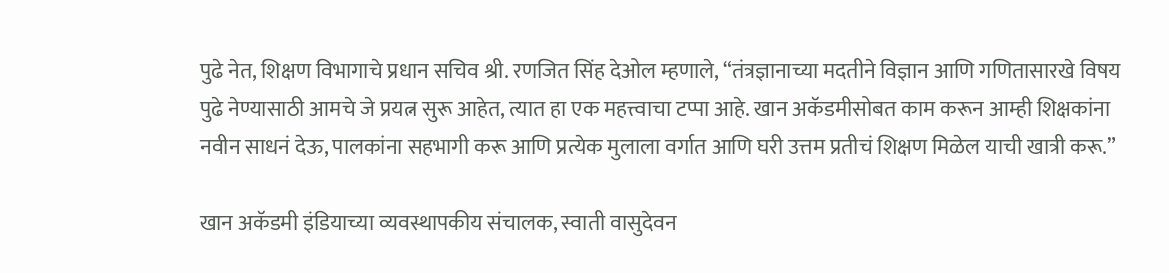पुढे नेत, शिक्षण विभागाचे प्रधान सचिव श्री. रणजित सिंह देओल म्हणाले, “तंत्रज्ञानाच्या मदतीने विज्ञान आणि गणितासारखे विषय पुढे नेण्यासाठी आमचे जे प्रयत्न सुरू आहेत, त्यात हा एक महत्त्वाचा टप्पा आहे. खान अकॅडमीसोबत काम करून आम्ही शिक्षकांना नवीन साधनं देऊ, पालकांना सहभागी करू आणि प्रत्येक मुलाला वर्गात आणि घरी उत्तम प्रतीचं शिक्षण मिळेल याची खात्री करू.”

खान अकॅडमी इंडियाच्या व्यवस्थापकीय संचालक, स्वाती वासुदेवन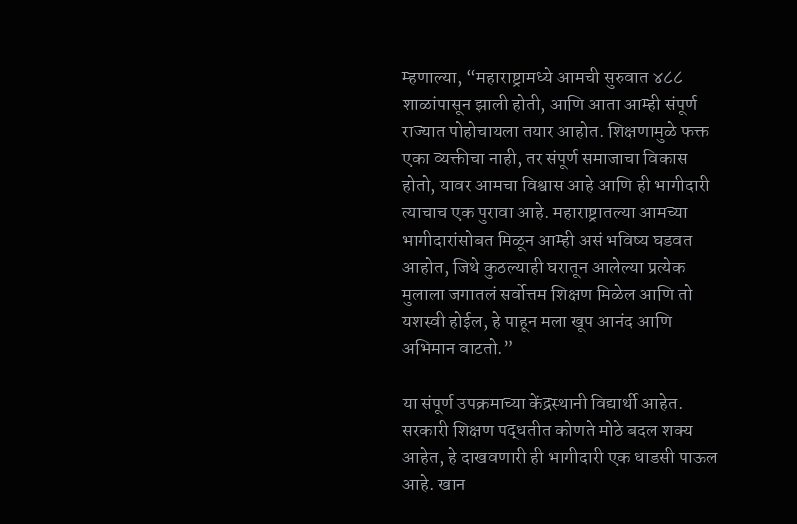म्हणाल्या, “महाराष्ट्रामध्ये आमची सुरुवात ४८८ शाळांपासून झाली होती, आणि आता आम्ही संपूर्ण राज्यात पोहोचायला तयार आहोत. शिक्षणामुळे फक्त एका व्यक्तीचा नाही, तर संपूर्ण समाजाचा विकास होतो, यावर आमचा विश्वास आहे आणि ही भागीदारी त्याचाच एक पुरावा आहे. महाराष्ट्रातल्या आमच्या भागीदारांसोबत मिळून आम्ही असं भविष्य घडवत आहोत, जिथे कुठल्याही घरातून आलेल्या प्रत्येक मुलाला जगातलं सर्वोत्तम शिक्षण मिळेल आणि तो यशस्वी होईल, हे पाहून मला खूप आनंद आणि अभिमान वाटतो.”

या संपूर्ण उपक्रमाच्या केंद्रस्थानी विद्यार्थी आहेत. सरकारी शिक्षण पद्धतीत कोणते मोठे बदल शक्य आहेत, हे दाखवणारी ही भागीदारी एक धाडसी पाऊल आहे. खान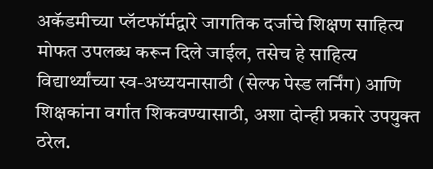अकॅडमीच्या प्लॅटफॉर्मद्वारे जागतिक दर्जाचे शिक्षण साहित्य मोफत उपलब्ध करून दिले जाईल, तसेच हे साहित्य विद्यार्थ्यांच्या स्व-अध्ययनासाठी (सेल्फ पेस्ड लर्निंग) आणि शिक्षकांना वर्गात शिकवण्यासाठी, अशा दोन्ही प्रकारे उपयुक्त ठरेल.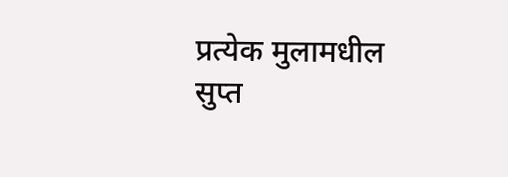प्रत्येक मुलामधील सुप्त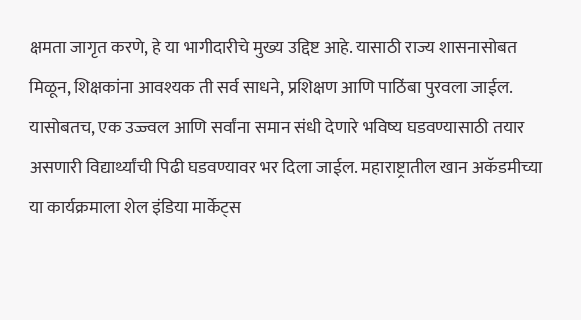क्षमता जागृत करणे, हे या भागीदारीचे मुख्य उद्दिष्ट आहे. यासाठी राज्य शासनासोबत मिळून, शिक्षकांना आवश्यक ती सर्व साधने, प्रशिक्षण आणि पाठिंबा पुरवला जाईल. यासोबतच, एक उज्ज्वल आणि सर्वांना समान संधी देणारे भविष्य घडवण्यासाठी तयार असणारी विद्यार्थ्यांची पिढी घडवण्यावर भर दिला जाईल. महाराष्ट्रातील खान अकॅडमीच्या या कार्यक्रमाला शेल इंडिया मार्केट्स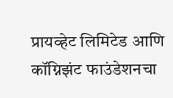प्रायव्हेट लिमिटेड आणि कॉग्निझंट फाउंडेशनचा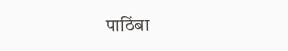पाठिंबा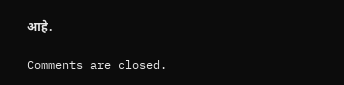आहे.

Comments are closed.